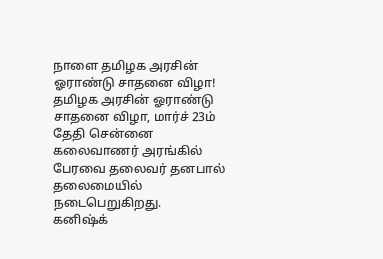நாளை தமிழக அரசின் ஓராண்டு சாதனை விழா!
தமிழக அரசின் ஓராண்டு சாதனை விழா, மார்ச் 23ம் தேதி சென்னை கலைவாணர் அரங்கில் பேரவை தலைவர் தனபால் தலைமையில் நடைபெறுகிறது.
கனிஷ்க்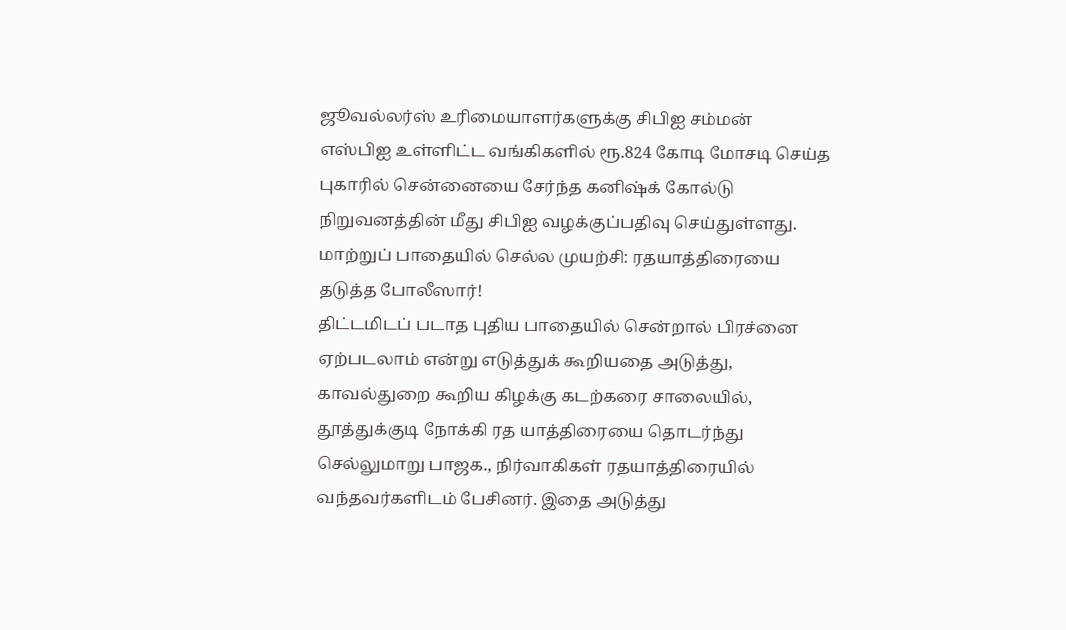ஜூவல்லர்ஸ் உரிமையாளர்களுக்கு சிபிஐ சம்மன்
எஸ்பிஐ உள்ளிட்ட வங்கிகளில் ரூ.824 கோடி மோசடி செய்த புகாரில் சென்னையை சேர்ந்த கனிஷ்க் கோல்டு நிறுவனத்தின் மீது சிபிஐ வழக்குப்பதிவு செய்துள்ளது.
மாற்றுப் பாதையில் செல்ல முயற்சி: ரதயாத்திரையை தடுத்த போலீஸார்!
திட்டமிடப் படாத புதிய பாதையில் சென்றால் பிரச்னை ஏற்படலாம் என்று எடுத்துக் கூறியதை அடுத்து, காவல்துறை கூறிய கிழக்கு கடற்கரை சாலையில், தூத்துக்குடி நோக்கி ரத யாத்திரையை தொடர்ந்து செல்லுமாறு பாஜக., நிர்வாகிகள் ரதயாத்திரையில் வந்தவர்களிடம் பேசினர். இதை அடுத்து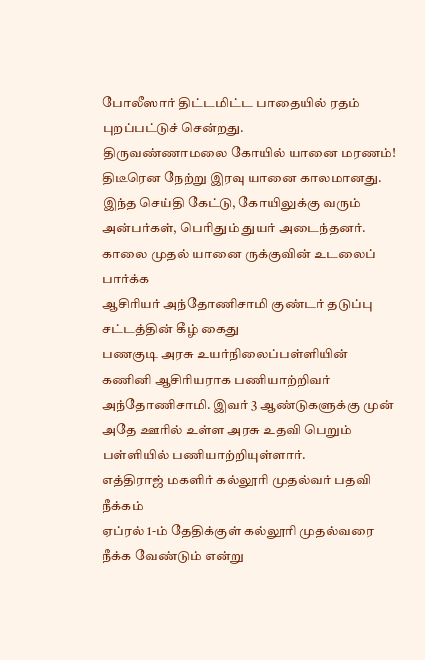போலீஸார் திட்டமிட்ட பாதையில் ரதம் புறப்பட்டுச் சென்றது.
திருவண்ணாமலை கோயில் யானை மரணம்!
திடீரென நேற்று இரவு யானை காலமானது. இந்த செய்தி கேட்டு, கோயிலுக்கு வரும் அன்பர்கள், பெரிதும் துயர் அடைந்தனர். காலை முதல் யானை ருக்குவின் உடலைப் பார்க்க
ஆசிரியர் அந்தோணிசாமி குண்டர் தடுப்பு சட்டத்தின் கீழ் கைது
பணகுடி அரசு உயர்நிலைப்பள்ளியின் கணினி ஆசிரியராக பணியாற்றிவர் அந்தோணிசாமி. இவர் 3 ஆண்டுகளுக்கு முன் அதே ஊரில் உள்ள அரசு உதவி பெறும் பள்ளியில் பணியாற்றியுள்ளார்.
எத்திராஜ் மகளிர் கல்லூரி முதல்வர் பதவி நீக்கம்
ஏப்ரல் 1-ம் தேதிக்குள் கல்லூரி முதல்வரை நீக்க வேண்டும் என்று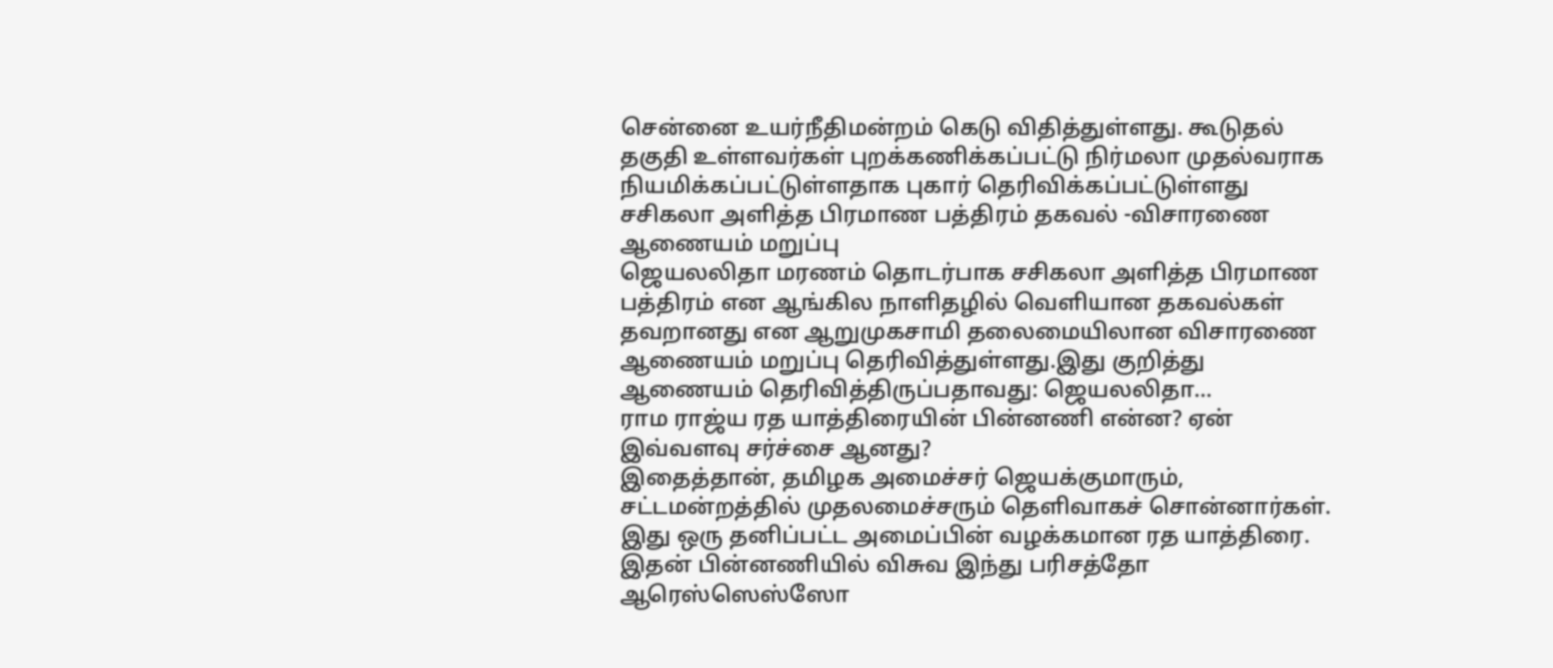சென்னை உயர்நீதிமன்றம் கெடு விதித்துள்ளது. கூடுதல் தகுதி உள்ளவர்கள் புறக்கணிக்கப்பட்டு நிர்மலா முதல்வராக நியமிக்கப்பட்டுள்ளதாக புகார் தெரிவிக்கப்பட்டுள்ளது
சசிகலா அளித்த பிரமாண பத்திரம் தகவல் -விசாரணை ஆணையம் மறுப்பு
ஜெயலலிதா மரணம் தொடர்பாக சசிகலா அளித்த பிரமாண பத்திரம் என ஆங்கில நாளிதழில் வெளியான தகவல்கள் தவறானது என ஆறுமுகசாமி தலைமையிலான விசாரணை ஆணையம் மறுப்பு தெரிவித்துள்ளது.இது குறித்து ஆணையம் தெரிவித்திருப்பதாவது: ஜெயலலிதா...
ராம ராஜ்ய ரத யாத்திரையின் பின்னணி என்ன? ஏன் இவ்வளவு சர்ச்சை ஆனது?
இதைத்தான், தமிழக அமைச்சர் ஜெயக்குமாரும், சட்டமன்றத்தில் முதலமைச்சரும் தெளிவாகச் சொன்னார்கள். இது ஒரு தனிப்பட்ட அமைப்பின் வழக்கமான ரத யாத்திரை. இதன் பின்னணியில் விசுவ இந்து பரிசத்தோ ஆரெஸ்ஸெஸ்ஸோ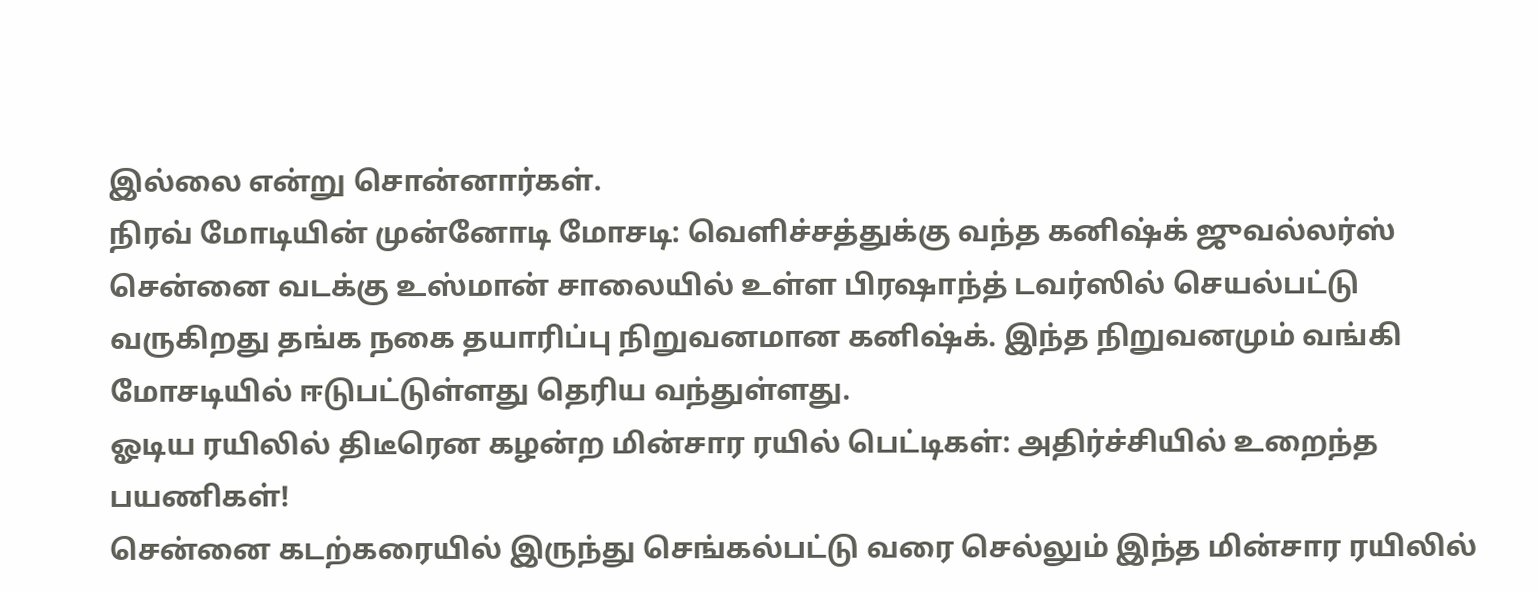இல்லை என்று சொன்னார்கள்.
நிரவ் மோடியின் முன்னோடி மோசடி: வெளிச்சத்துக்கு வந்த கனிஷ்க் ஜுவல்லர்ஸ்
சென்னை வடக்கு உஸ்மான் சாலையில் உள்ள பிரஷாந்த் டவர்ஸில் செயல்பட்டு வருகிறது தங்க நகை தயாரிப்பு நிறுவனமான கனிஷ்க். இந்த நிறுவனமும் வங்கி மோசடியில் ஈடுபட்டுள்ளது தெரிய வந்துள்ளது.
ஓடிய ரயிலில் திடீரென கழன்ற மின்சார ரயில் பெட்டிகள்: அதிர்ச்சியில் உறைந்த பயணிகள்!
சென்னை கடற்கரையில் இருந்து செங்கல்பட்டு வரை செல்லும் இந்த மின்சார ரயிலில்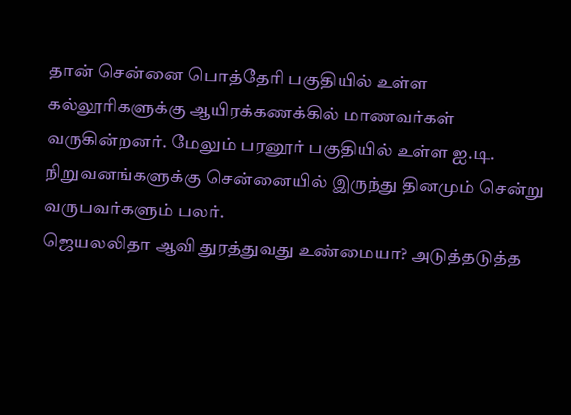தான் சென்னை பொத்தேரி பகுதியில் உள்ள கல்லூரிகளுக்கு ஆயிரக்கணக்கில் மாணவர்கள் வருகின்றனர். மேலும் பரனூர் பகுதியில் உள்ள ஐ.டி. நிறுவனங்களுக்கு சென்னையில் இருந்து தினமும் சென்று வருபவர்களும் பலர்.
ஜெயலலிதா ஆவி துரத்துவது உண்மையா? அடுத்தடுத்த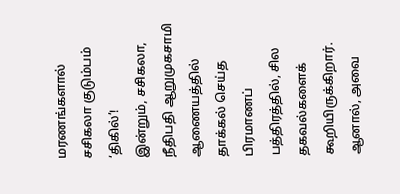மரணங்களால் சசிகலா குடும்பம் ‘திகில்’!
இன்றும், சசிகலா, நீதிபதி ஆறுமுகசாமி ஆணையத்தில் தாக்கல் செய்த பிரமாணப் பத்திரத்தில், சில தகவல்களைக் கூறியிருக்கிறார். ஆனால், அவை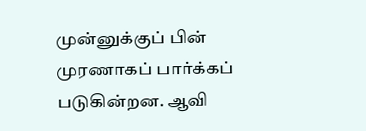முன்னுக்குப் பின் முரணாகப் பார்க்கப் படுகின்றன. ஆவி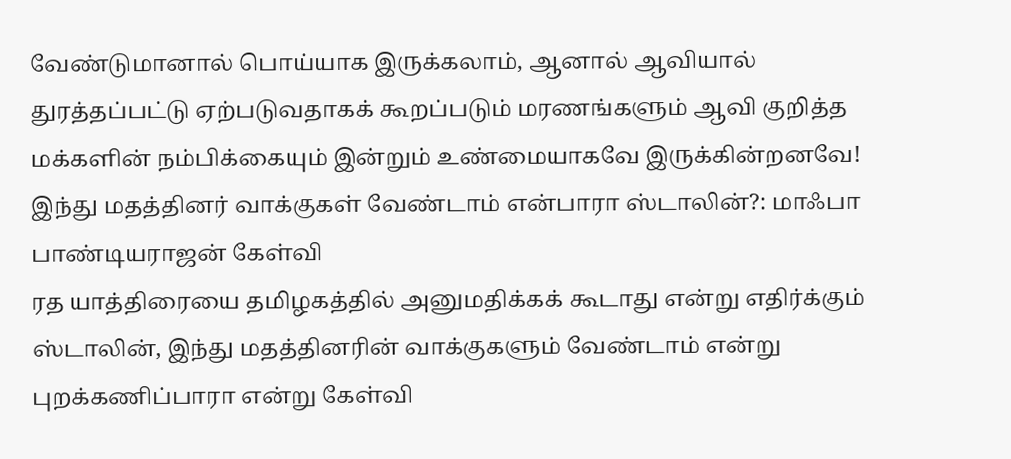வேண்டுமானால் பொய்யாக இருக்கலாம், ஆனால் ஆவியால் துரத்தப்பட்டு ஏற்படுவதாகக் கூறப்படும் மரணங்களும் ஆவி குறித்த மக்களின் நம்பிக்கையும் இன்றும் உண்மையாகவே இருக்கின்றனவே!
இந்து மதத்தினர் வாக்குகள் வேண்டாம் என்பாரா ஸ்டாலின்?: மாஃபா பாண்டியராஜன் கேள்வி
ரத யாத்திரையை தமிழகத்தில் அனுமதிக்கக் கூடாது என்று எதிர்க்கும் ஸ்டாலின், இந்து மதத்தினரின் வாக்குகளும் வேண்டாம் என்று புறக்கணிப்பாரா என்று கேள்வி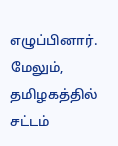எழுப்பினார். மேலும், தமிழகத்தில் சட்டம்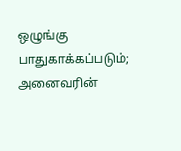ஒழுங்கு பாதுகாக்கப்படும்; அனைவரின்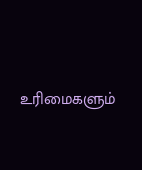உரிமைகளும்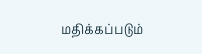மதிக்கப்படும்